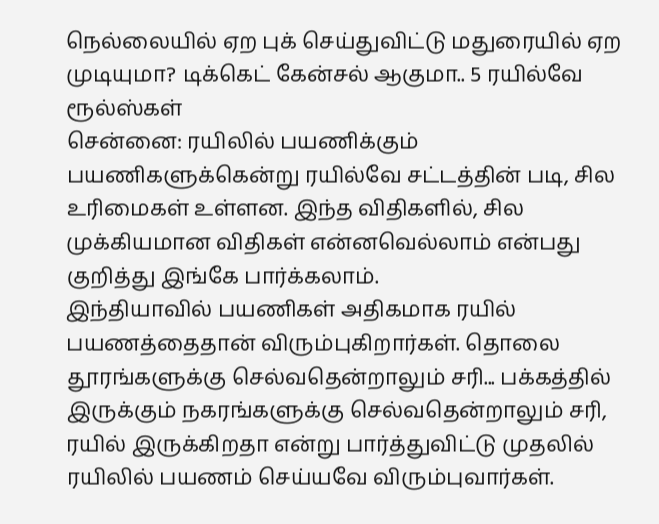நெல்லையில் ஏற புக் செய்துவிட்டு மதுரையில் ஏற முடியுமா? டிக்கெட் கேன்சல் ஆகுமா.. 5 ரயில்வே ரூல்ஸ்கள்
சென்னை: ரயிலில் பயணிக்கும் பயணிகளுக்கென்று ரயில்வே சட்டத்தின் படி, சில உரிமைகள் உள்ளன. இந்த விதிகளில், சில முக்கியமான விதிகள் என்னவெல்லாம் என்பது குறித்து இங்கே பார்க்கலாம்.
இந்தியாவில் பயணிகள் அதிகமாக ரயில் பயணத்தைதான் விரும்புகிறார்கள். தொலை தூரங்களுக்கு செல்வதென்றாலும் சரி... பக்கத்தில் இருக்கும் நகரங்களுக்கு செல்வதென்றாலும் சரி, ரயில் இருக்கிறதா என்று பார்த்துவிட்டு முதலில் ரயிலில் பயணம் செய்யவே விரும்புவார்கள்.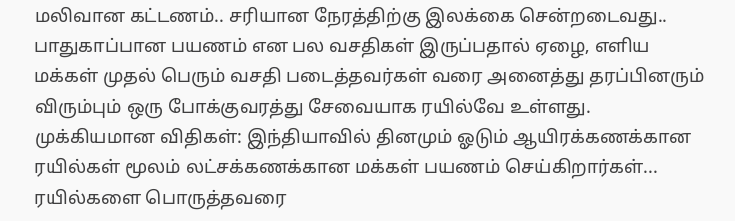மலிவான கட்டணம்.. சரியான நேரத்திற்கு இலக்கை சென்றடைவது.. பாதுகாப்பான பயணம் என பல வசதிகள் இருப்பதால் ஏழை, எளிய மக்கள் முதல் பெரும் வசதி படைத்தவர்கள் வரை அனைத்து தரப்பினரும் விரும்பும் ஒரு போக்குவரத்து சேவையாக ரயில்வே உள்ளது.
முக்கியமான விதிகள்: இந்தியாவில் தினமும் ஓடும் ஆயிரக்கணக்கான ரயில்கள் மூலம் லட்சக்கணக்கான மக்கள் பயணம் செய்கிறார்கள்... ரயில்களை பொருத்தவரை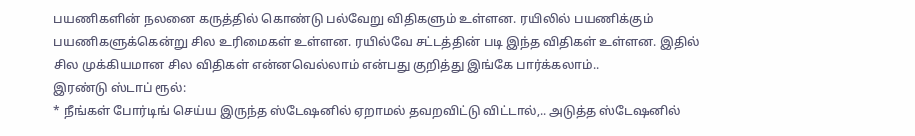பயணிகளின் நலனை கருத்தில் கொண்டு பல்வேறு விதிகளும் உள்ளன. ரயிலில் பயணிக்கும் பயணிகளுக்கென்று சில உரிமைகள் உள்ளன. ரயில்வே சட்டத்தின் படி இந்த விதிகள் உள்ளன. இதில் சில முக்கியமான சில விதிகள் என்னவெல்லாம் என்பது குறித்து இங்கே பார்க்கலாம்..
இரண்டு ஸ்டாப் ரூல்:
* நீங்கள் போர்டிங் செய்ய இருந்த ஸ்டேஷனில் ஏறாமல் தவறவிட்டு விட்டால்,.. அடுத்த ஸ்டேஷனில்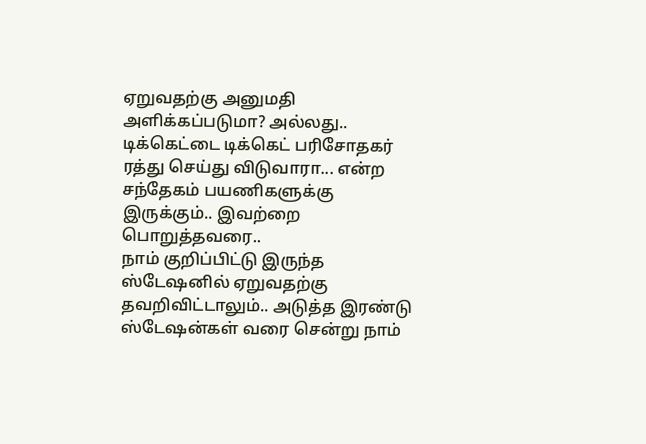ஏறுவதற்கு அனுமதி அளிக்கப்படுமா? அல்லது.. டிக்கெட்டை டிக்கெட் பரிசோதகர் ரத்து செய்து விடுவாரா... என்ற சந்தேகம் பயணிகளுக்கு இருக்கும்.. இவற்றை பொறுத்தவரை..
நாம் குறிப்பிட்டு இருந்த ஸ்டேஷனில் ஏறுவதற்கு தவறிவிட்டாலும்.. அடுத்த இரண்டு ஸ்டேஷன்கள் வரை சென்று நாம்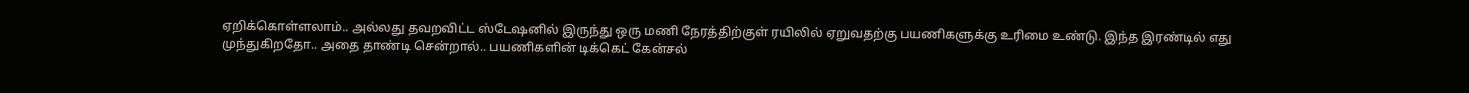ஏறிக்கொள்ளலாம்.. அல்லது தவறவிட்ட ஸ்டேஷனில் இருந்து ஒரு மணி நேரத்திற்குள் ரயிலில் ஏறுவதற்கு பயணிகளுக்கு உரிமை உண்டு. இந்த இரண்டில் எது முந்துகிறதோ.. அதை தாண்டி சென்றால்.. பயணிகளின் டிக்கெட் கேன்சல்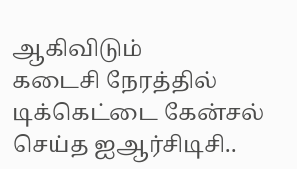ஆகிவிடும்
கடைசி நேரத்தில் டிக்கெட்டை கேன்சல் செய்த ஐஆர்சிடிசி..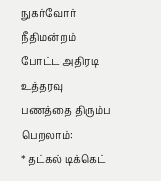நுகர்வோர் நீதிமன்றம் போட்ட அதிரடி உத்தரவு
பணத்தை திரும்ப பெறலாம்:
* தட்கல் டிக்கெட்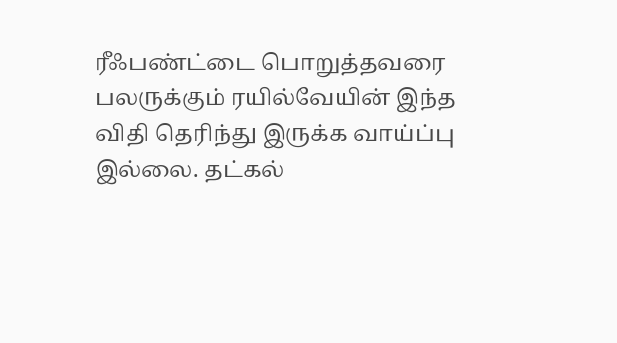ரீஃபண்ட்டை பொறுத்தவரை பலருக்கும் ரயில்வேயின் இந்த விதி தெரிந்து இருக்க வாய்ப்பு இல்லை. தட்கல்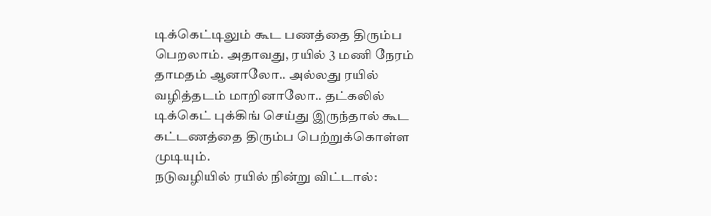டிக்கெட்டிலும் கூட பணத்தை திரும்ப பெறலாம். அதாவது, ரயில் 3 மணி நேரம் தாமதம் ஆனாலோ.. அல்லது ரயில் வழித்தடம் மாறினாலோ.. தட்கலில் டிக்கெட் புக்கிங் செய்து இருந்தால் கூட கட்டணத்தை திரும்ப பெற்றுக்கொள்ள முடியும்.
நடுவழியில் ரயில் நின்று விட்டால்: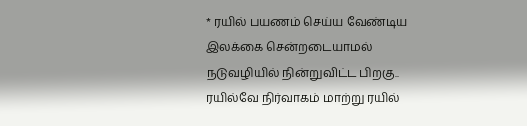* ரயில் பயணம் செய்ய வேண்டிய இலக்கை சென்றடையாமல் நடுவழியில் நின்றுவிட்ட பிறகு.. ரயில்வே நிர்வாகம் மாற்று ரயில்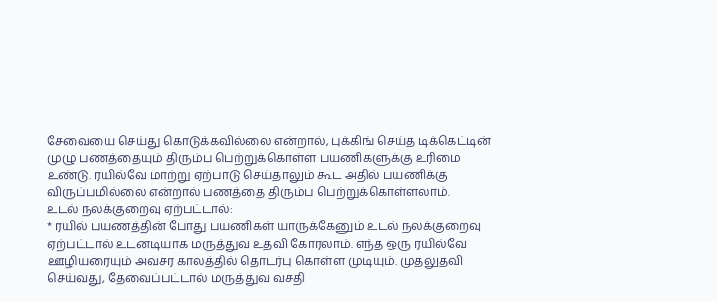சேவையை செய்து கொடுக்கவில்லை என்றால், புக்கிங் செய்த டிக்கெட்டின் முழு பணத்தையும் திரும்ப பெற்றுக்கொள்ள பயணிகளுக்கு உரிமை உண்டு. ரயில்வே மாற்று ஏற்பாடு செய்தாலும் கூட அதில் பயணிக்கு விருப்பமில்லை என்றால் பணத்தை திரும்ப பெற்றுக்கொள்ளலாம்.
உடல் நலக்குறைவு ஏற்பட்டால்:
* ரயில் பயணத்தின் போது பயணிகள் யாருக்கேனும் உடல் நலக்குறைவு ஏற்பட்டால் உடனடியாக மருத்துவ உதவி கோரலாம். எந்த ஒரு ரயில்வே ஊழியரையும் அவசர காலத்தில் தொடர்பு கொள்ள முடியும். முதலுதவி செய்வது, தேவைப்பட்டால் மருத்துவ வசதி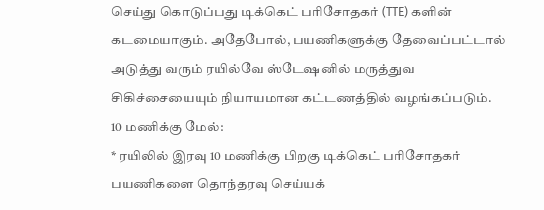செய்து கொடுப்பது டிக்கெட் பரிசோதகர் (TTE) களின் கடமையாகும். அதேபோல், பயணிகளுக்கு தேவைப்பட்டால் அடுத்து வரும் ரயில்வே ஸ்டேஷனில் மருத்துவ சிகிச்சையையும் நியாயமான கட்டணத்தில் வழங்கப்படும்.
10 மணிக்கு மேல்:
* ரயிலில் இரவு 10 மணிக்கு பிறகு டிக்கெட் பரிசோதகர் பயணிகளை தொந்தரவு செய்யக்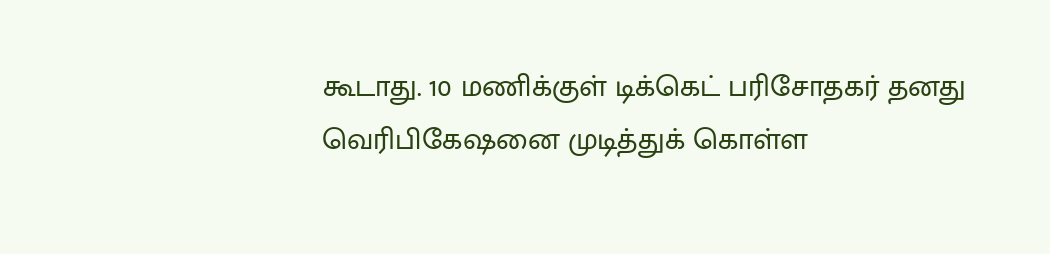கூடாது. 10 மணிக்குள் டிக்கெட் பரிசோதகர் தனது வெரிபிகேஷனை முடித்துக் கொள்ள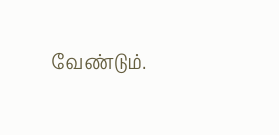வேண்டும்.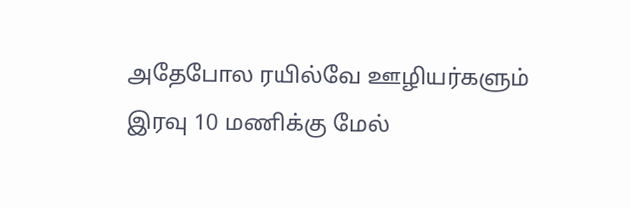அதேபோல ரயில்வே ஊழியர்களும் இரவு 10 மணிக்கு மேல்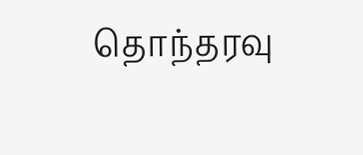தொந்தரவு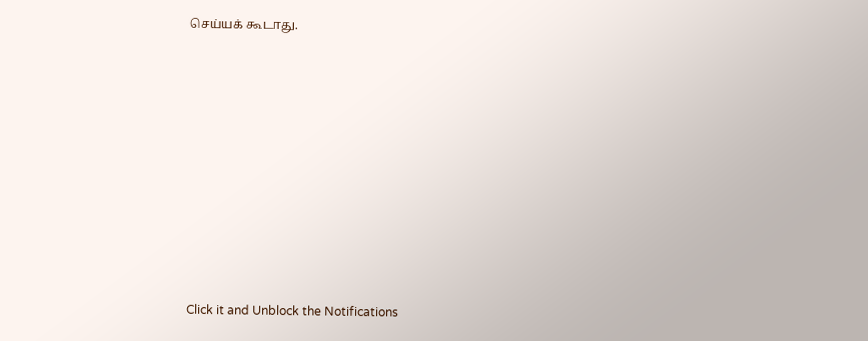செய்யக் கூடாது.












Click it and Unblock the Notifications